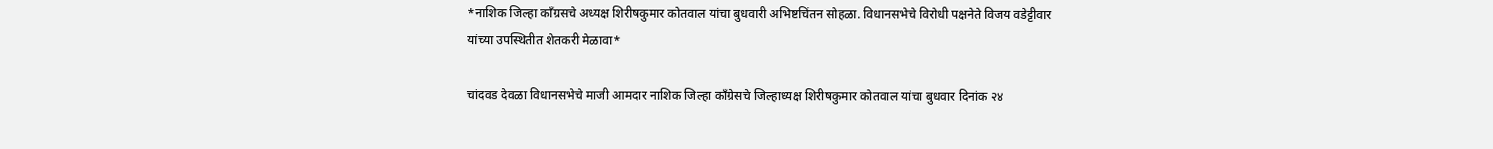*नाशिक जिल्हा काँग्रसचे अध्यक्ष शिरीषकुमार कोतवाल यांचा बुधवारी अभिष्टचिंतन सोहळा. विधानसभेचे विरोधी पक्षनेते विजय वडेट्टीवार यांच्या उपस्थितीत शेतकरी मेळावा*

चांदवड देवळा विधानसभेचे माजी आमदार नाशिक जिल्हा काँग्रेसचे जिल्हाध्यक्ष शिरीषकुमार कोतवाल यांचा बुधवार दिनांक २४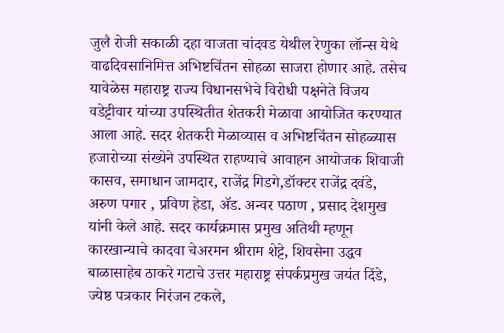जुलै रोजी सकाळी दहा वाजता चांदवड येथील रेणुका लॉन्स येथे वाढदिवसानिमित्त अभिष्टचिंतन सोहळा साजरा होणार आहे. तसेच यावेळेस महाराष्ट्र राज्य विधानसभेचे विरोधी पक्षनेते विजय वडेट्टीवार यांच्या उपस्थितीत शेतकरी मेळावा आयोजित करण्यात आला आहे. सदर शेतकरी मेळाव्यास व अभिष्टचिंतन सोहळ्यास हजारोच्या संख्येने उपस्थित राहण्याचे आवाहन आयोजक शिवाजी कासव, समाधान जामदार, राजेंद्र गिडगे,डॉक्टर राजेंद्र दवंडे, अरुण पगार , प्रविण हेडा, ॲड. अन्वर पठाण , प्रसाद देशमुख यांनी केले आहे. सदर कार्यक्रमास प्रमुख अतिथी म्हणून कारखान्याचे कादवा चेअरमन श्रीराम शेट्टे, शिवसेना उद्धव बाळासाहेब ठाकरे गटाचे उत्तर महाराष्ट्र संपर्कप्रमुख जयंत दिंडे, ज्येष्ठ पत्रकार निरंजन टकले,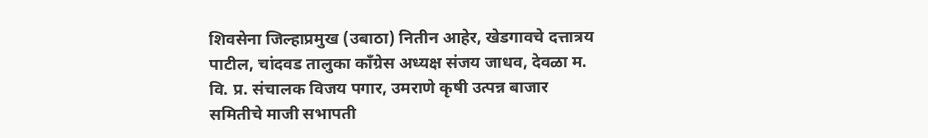शिवसेना जिल्हाप्रमुख (उबाठा) नितीन आहेर, खेडगावचे दत्तात्रय पाटील, चांदवड तालुका काँग्रेस अध्यक्ष संजय जाधव, देवळा म. वि. प्र. संचालक विजय पगार, उमराणे कृषी उत्पन्न बाजार समितीचे माजी सभापती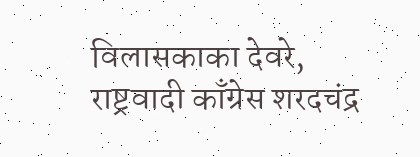विलासकाका देवरे, राष्ट्रवादी काँग्रेस शरदचंद्र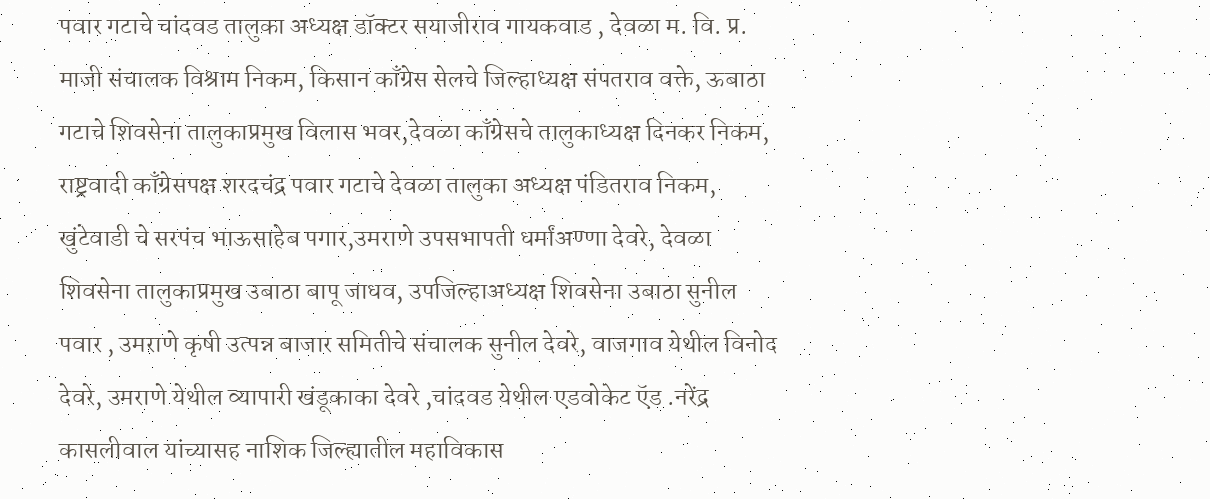पवार गटाचे चांदवड तालुका अध्यक्ष डॉक्टर सयाजीराव गायकवाड , देवळा म. वि. प्र. माजी संचालक विश्राम निकम, किसान काँग्रेस सेलचे जिल्हाध्यक्ष संपतराव वक्ते, ऊबाठा गटाचे शिवसेना तालुकाप्रमुख विलास भवर,देवळा काँग्रेसचे तालुकाध्यक्ष दिनकर निकम, राष्ट्रवादी काँग्रेसपक्ष शरदचंद्र पवार गटाचे देवळा तालुका अध्यक्ष पंडितराव निकम, खुंटेवाडी चे सरपंच भाऊसाहेब पगार,उमराणे उपसभापती धर्मांअण्णा देवरे, देवळा शिवसेना तालुकाप्रमुख उबाठा बापू जाधव, उपजिल्हाअध्यक्ष शिवसेना उबाठा सुनील पवार , उमराणे कृषी उत्पन्न बाजार समितीचे संचालक सुनील देवरे, वाजगाव येथील विनोद देवरे, उमराणे येथील व्यापारी खंडूकाका देवरे ,चांदवड येथील एडवोकेट ऍड .नरेंद्र कासलीवाल यांच्यासह नाशिक जिल्ह्यातील महाविकास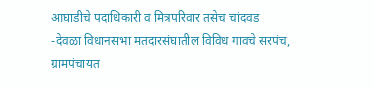आघाडीचे पदाधिकारी व मित्रपरिवार तसेच चांदवड -देवळा विधानसभा मतदारसंघातील विविध गावचे सरपंच, ग्रामपंचायत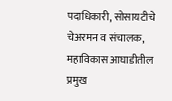पदाधिकारी, सोसायटीचे चेअरमन व संचालक, महाविकास आघाडीतील प्रमुख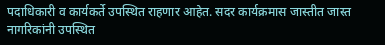पदाधिकारी व कार्यकर्ते उपस्थित राहणार आहेत. सदर कार्यक्रमास जास्तीत जास्त नागरिकांनी उपस्थित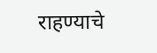राहण्याचे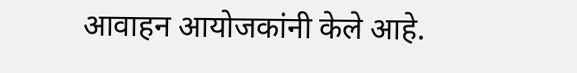आवाहन आयोजकांनी केले आहे.